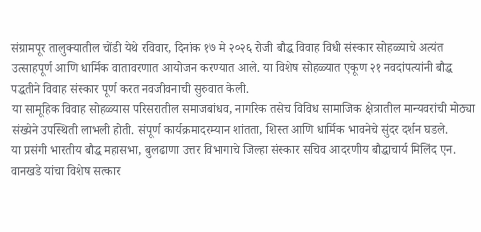संग्रामपूर तालुक्यातील चोंडी येथे रविवार, दिनांक १७ मे २०२६ रोजी बौद्ध विवाह विधी संस्कार सोहळ्याचे अत्यंत उत्साहपूर्ण आणि धार्मिक वातावरणात आयोजन करण्यात आले. या विशेष सोहळ्यात एकूण २१ नवदांपत्यांनी बौद्ध पद्धतीने विवाह संस्कार पूर्ण करत नवजीवनाची सुरुवात केली.
या सामूहिक विवाह सोहळ्यास परिसरातील समाजबांधव, नागरिक तसेच विविध सामाजिक क्षेत्रातील मान्यवरांची मोठ्या संख्येने उपस्थिती लाभली होती. संपूर्ण कार्यक्रमादरम्यान शांतता, शिस्त आणि धार्मिक भावनेचे सुंदर दर्शन घडले.
या प्रसंगी भारतीय बौद्ध महासभा, बुलढाणा उत्तर विभागाचे जिल्हा संस्कार सचिव आदरणीय बौद्धाचार्य मिलिंद एन. वानखडे यांचा विशेष सत्कार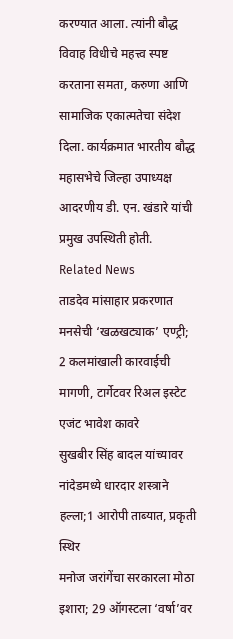करण्यात आला. त्यांनी बौद्ध विवाह विधीचे महत्त्व स्पष्ट करताना समता, करुणा आणि सामाजिक एकात्मतेचा संदेश दिला. कार्यक्रमात भारतीय बौद्ध महासभेचे जिल्हा उपाध्यक्ष आदरणीय डी. एन. खंडारे यांची प्रमुख उपस्थिती होती.
Related News
ताडदेव मांसाहार प्रकरणात मनसेची ‘खळखट्याक’ एण्ट्री; 2 कलमांखाली कारवाईची मागणी, टार्गेटवर रिअल इस्टेट एजंट भावेश कावरे
सुखबीर सिंह बादल यांच्यावर नांदेडमध्ये धारदार शस्त्राने हल्ला;1 आरोपी ताब्यात, प्रकृती स्थिर
मनोज जरांगेंचा सरकारला मोठा इशारा; 29 ऑगस्टला ‘वर्षा’वर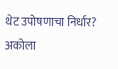थेट उपोषणाचा निर्धार?
अकोला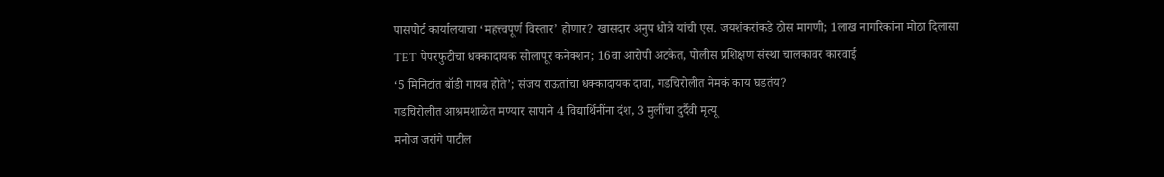पासपोर्ट कार्यालयाचा ‘महत्त्वपूर्ण विस्तार’ होणार? खासदार अनुप धोत्रे यांची एस. जयशंकरांकडे ठोस मागणी; 1लाख नागरिकांना मोठा दिलासा
TET पेपरफुटीचा धक्कादायक सोलापूर कनेक्शन; 16वा आरोपी अटकेत, पोलीस प्रशिक्षण संस्था चालकावर कारवाई
‘5 मिनिटांत बॉडी गायब होते’; संजय राऊतांचा धक्कादायक दावा, गडचिरोलीत नेमकं काय घडतंय?
गडचिरोलीत आश्रमशाळेत मण्यार सापाने 4 विद्यार्थिनींना दंश, 3 मुलींचा दुर्दैवी मृत्यू
मनोज जरांगे पाटील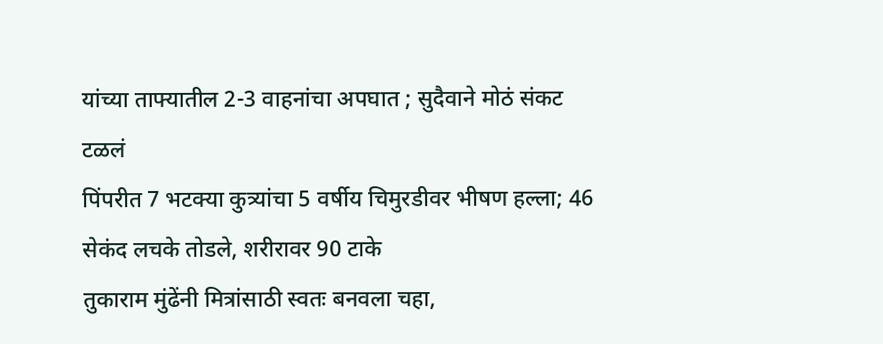यांच्या ताफ्यातील 2-3 वाहनांचा अपघात ; सुदैवाने मोठं संकट टळलं
पिंपरीत 7 भटक्या कुत्र्यांचा 5 वर्षीय चिमुरडीवर भीषण हल्ला; 46 सेकंद लचके तोडले, शरीरावर 90 टाके
तुकाराम मुंढेंनी मित्रांसाठी स्वतः बनवला चहा,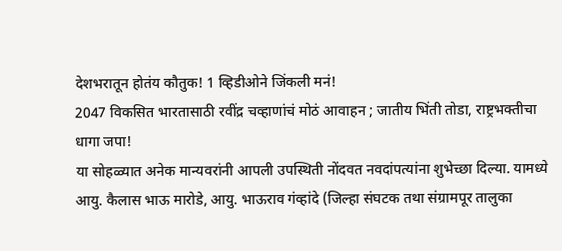देशभरातून होतंय कौतुक! 1 व्हिडीओने जिंकली मनं!
2047 विकसित भारतासाठी रवींद्र चव्हाणांचं मोठं आवाहन ; जातीय भिंती तोडा, राष्ट्रभक्तीचा धागा जपा!
या सोहळ्यात अनेक मान्यवरांनी आपली उपस्थिती नोंदवत नवदांपत्यांना शुभेच्छा दिल्या. यामध्ये आयु. कैलास भाऊ मारोडे, आयु. भाऊराव गंव्हांदे (जिल्हा संघटक तथा संग्रामपूर तालुका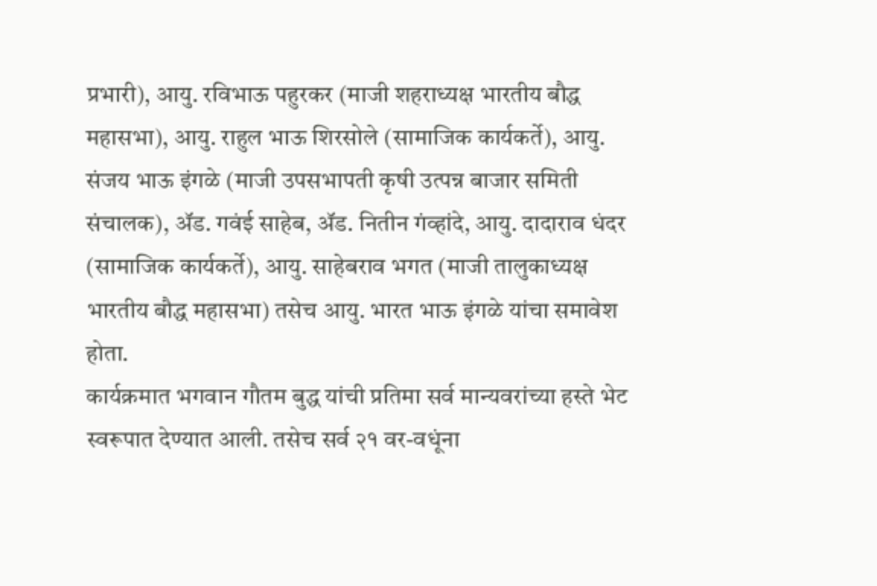प्रभारी), आयु. रविभाऊ पहुरकर (माजी शहराध्यक्ष भारतीय बौद्ध महासभा), आयु. राहुल भाऊ शिरसोले (सामाजिक कार्यकर्ते), आयु. संजय भाऊ इंगळे (माजी उपसभापती कृषी उत्पन्न बाजार समिती संचालक), ॲड. गवंई साहेब, ॲड. नितीन गंव्हांदे, आयु. दादाराव धंदर (सामाजिक कार्यकर्ते), आयु. साहेबराव भगत (माजी तालुकाध्यक्ष भारतीय बौद्ध महासभा) तसेच आयु. भारत भाऊ इंगळे यांचा समावेश होता.
कार्यक्रमात भगवान गौतम बुद्ध यांची प्रतिमा सर्व मान्यवरांच्या हस्ते भेट स्वरूपात देण्यात आली. तसेच सर्व २१ वर-वधूंना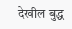देखील बुद्ध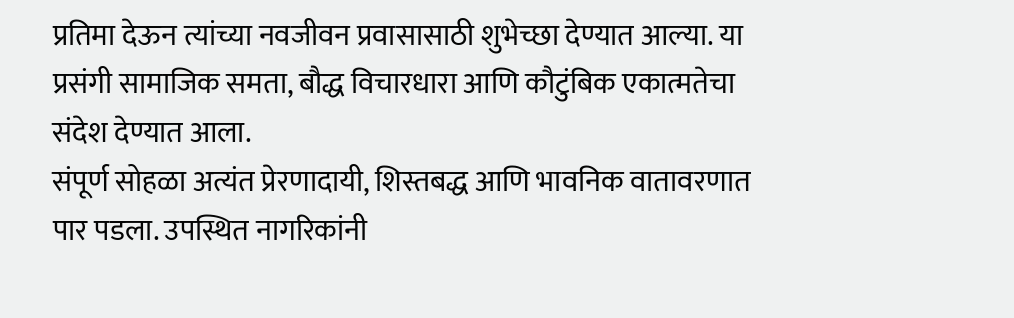प्रतिमा देऊन त्यांच्या नवजीवन प्रवासासाठी शुभेच्छा देण्यात आल्या. या प्रसंगी सामाजिक समता, बौद्ध विचारधारा आणि कौटुंबिक एकात्मतेचा संदेश देण्यात आला.
संपूर्ण सोहळा अत्यंत प्रेरणादायी, शिस्तबद्ध आणि भावनिक वातावरणात पार पडला. उपस्थित नागरिकांनी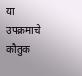या उपक्रमाचे कौतुक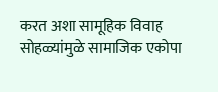करत अशा सामूहिक विवाह सोहळ्यांमुळे सामाजिक एकोपा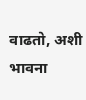वाढतो, अशी भावना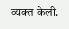व्यक्त केली.